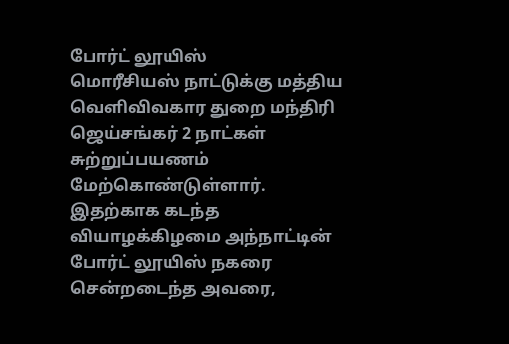போர்ட் லூயிஸ்
மொரீசியஸ் நாட்டுக்கு மத்திய வெளிவிவகார துறை மந்திரி ஜெய்சங்கர் 2 நாட்கள் சுற்றுப்பயணம் மேற்கொண்டுள்ளார். இதற்காக கடந்த வியாழக்கிழமை அந்நாட்டின் போர்ட் லூயிஸ் நகரை சென்றடைந்த அவரை,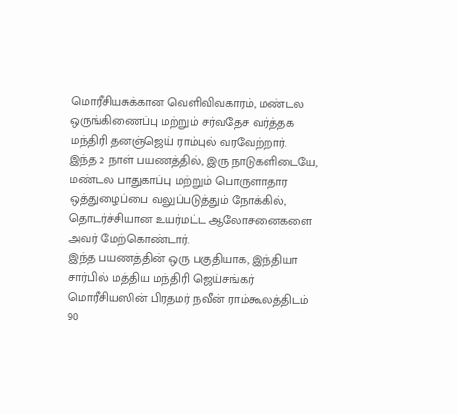மொரீசியசுக்கான வெளிவிவகாரம், மண்டல ஒருங்கிணைப்பு மற்றும் சர்வதேச வர்த்தக மந்திரி தனஞ்ஜெய் ராம்புல் வரவேற்றார்.
இந்த 2 நாள் பயணத்தில், இரு நாடுகளிடையே, மண்டல பாதுகாப்பு மற்றும் பொருளாதார ஒத்துழைப்பை வலுப்படுத்தும் நோக்கில், தொடர்ச்சியான உயர்மட்ட ஆலோசனைகளை அவர் மேற்கொண்டார்.
இந்த பயணத்தின் ஒரு பகுதியாக, இந்தியா சார்பில் மத்திய மந்திரி ஜெய்சங்கர் மொரீசியஸின் பிரதமர் நவீன் ராம்கூலத்திடம் 90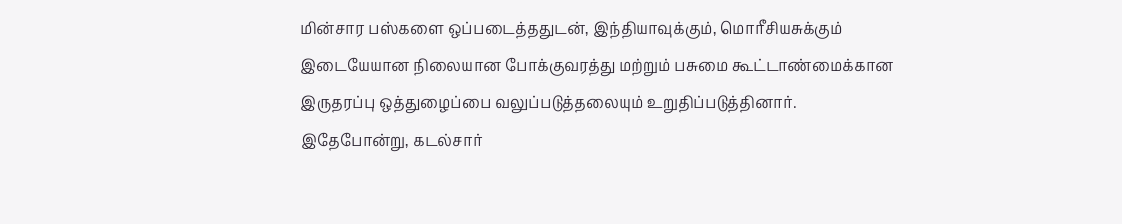மின்சார பஸ்களை ஒப்படைத்ததுடன், இந்தியாவுக்கும், மொரீசியசுக்கும் இடையேயான நிலையான போக்குவரத்து மற்றும் பசுமை கூட்டாண்மைக்கான இருதரப்பு ஒத்துழைப்பை வலுப்படுத்தலையும் உறுதிப்படுத்தினார்.
இதேபோன்று, கடல்சார்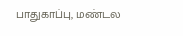பாதுகாப்பு, மண்டல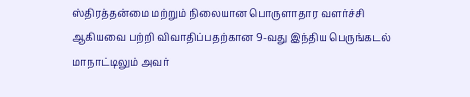ஸ்திரத்தன்மை மற்றும் நிலையான பொருளாதார வளர்ச்சி ஆகியவை பற்றி விவாதிப்பதற்கான 9-வது இந்திய பெருங்கடல் மாநாட்டிலும் அவர்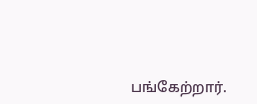பங்கேற்றார்.